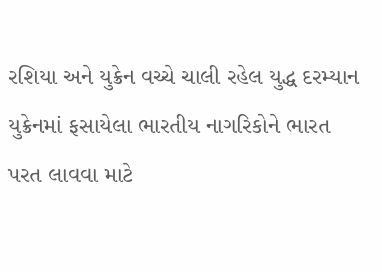રશિયા અને યુક્રેન વચ્ચે ચાલી રહેલ યુદ્ધ દરમ્યાન યુક્રેનમાં ફસાયેલા ભારતીય નાગરિકોને ભારત પરત લાવવા માટે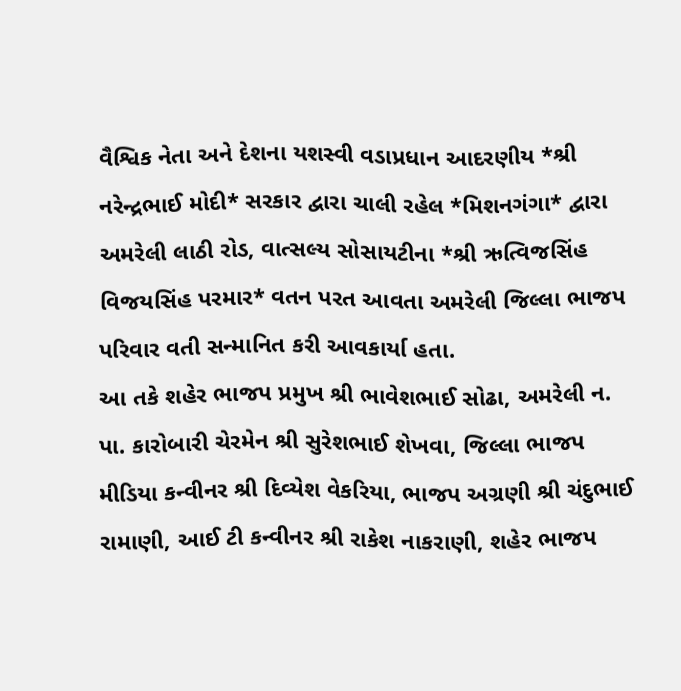વૈશ્વિક નેતા અને દેશના યશસ્વી વડાપ્રધાન આદરણીય *શ્રી નરેન્દ્રભાઈ મોદી* સરકાર દ્વારા ચાલી રહેલ *મિશનગંગા* દ્વારા અમરેલી લાઠી રોડ, વાત્સલ્ય સોસાયટીના *શ્રી ઋત્વિજસિંહ વિજયસિંહ પરમાર* વતન પરત આવતા અમરેલી જિલ્લા ભાજપ પરિવાર વતી સન્માનિત કરી આવકાર્યા હતા.
આ તકે શહેર ભાજપ પ્રમુખ શ્રી ભાવેશભાઈ સોઢા, અમરેલી ન. પા. કારોબારી ચેરમેન શ્રી સુરેશભાઈ શેખવા, જિલ્લા ભાજપ મીડિયા કન્વીનર શ્રી દિવ્યેશ વેકરિયા, ભાજપ અગ્રણી શ્રી ચંદુભાઈ રામાણી, આઈ ટી કન્વીનર શ્રી રાકેશ નાકરાણી, શહેર ભાજપ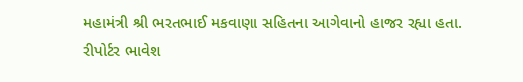મહામંત્રી શ્રી ભરતભાઈ મકવાણા સહિતના આગેવાનો હાજર રહ્યા હતા.
રીપોર્ટર ભાવેશ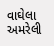વાઘેલા અમરેલી